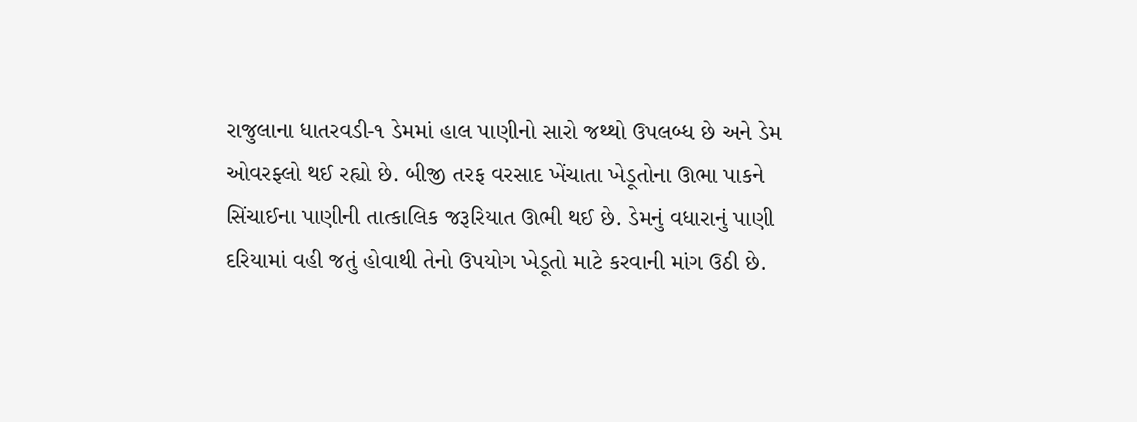રાજુલાના ધાતરવડી-૧ ડેમમાં હાલ પાણીનો સારો જથ્થો ઉપલબ્ધ છે અને ડેમ ઓવરફ્લો થઈ રહ્યો છે. બીજી તરફ વરસાદ ખેંચાતા ખેડૂતોના ઊભા પાકને સિંચાઈના પાણીની તાત્કાલિક જરૂરિયાત ઊભી થઈ છે. ડેમનું વધારાનું પાણી દરિયામાં વહી જતું હોવાથી તેનો ઉપયોગ ખેડૂતો માટે કરવાની માંગ ઉઠી છે.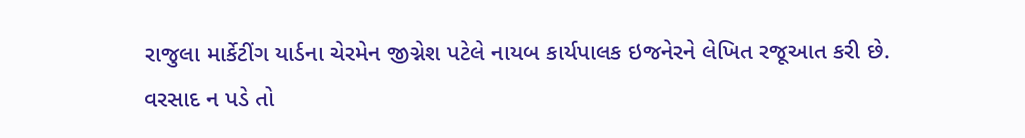રાજુલા માર્કેટીંગ યાર્ડના ચેરમેન જીગ્નેશ પટેલે નાયબ કાર્યપાલક ઇજનેરને લેખિત રજૂઆત કરી છે. વરસાદ ન પડે તો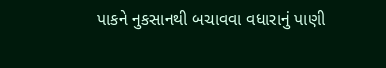પાકને નુકસાનથી બચાવવા વધારાનું પાણી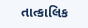તાત્કાલિક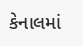કેનાલમાં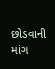છોડવાની માંગ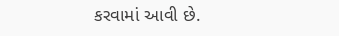કરવામાં આવી છે.